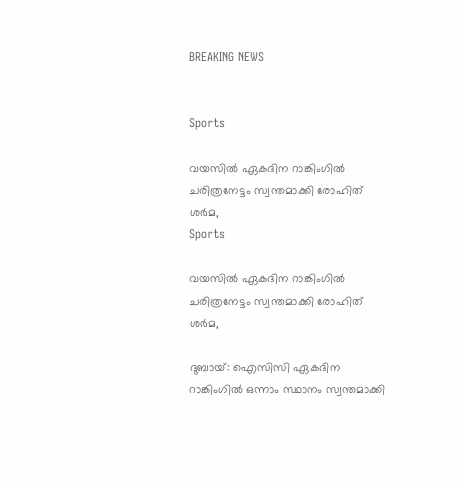BREAKING NEWS


Sports

വയസില്‍ ഏകദിന റാങ്കിംഗില്‍ ചരിത്രനേട്ടം സ്വന്തമാക്കി രോഹിത് ശര്‍മ,
Sports

വയസില്‍ ഏകദിന റാങ്കിംഗില്‍ ചരിത്രനേട്ടം സ്വന്തമാക്കി രോഹിത് ശര്‍മ,

ദുബായ്: ഐസിസി ഏകദിന റാങ്കിംഗില്‍ ഒന്നാം സ്ഥാനം സ്വന്തമാക്കി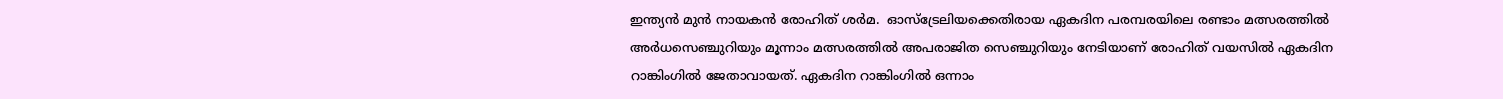ഇന്ത്യൻ മുന്‍ നായകന്‍ രോഹിത് ശര്‍മ.  ഓസ്ട്രേലിയക്കെതിരായ ഏകദിന പരമ്പരയിലെ രണ്ടാം മത്സരത്തില്‍ അര്‍ധസെഞ്ചുറിയും മൂന്നാം മത്സരത്തില്‍ അപരാജിത സെഞ്ചുറിയും നേടിയാണ് രോഹിത് വയസില്‍ ഏകദിന റാങ്കിംഗില്‍ ജേതാവായത്. ഏകദിന റാങ്കിംഗില്‍ ഒന്നാം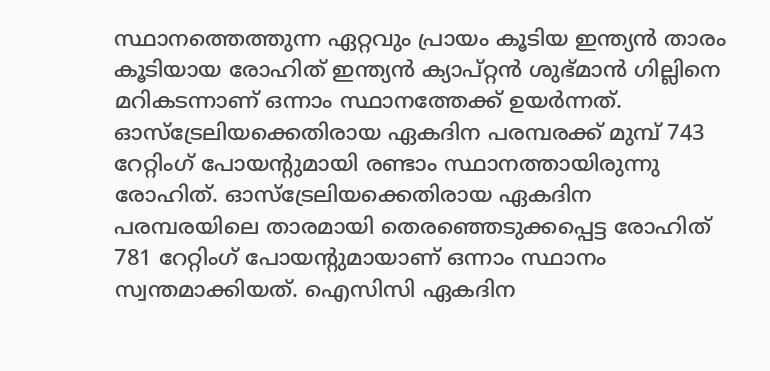സ്ഥാനത്തെത്തുന്ന ഏറ്റവും പ്രായം കൂടിയ ഇന്ത്യൻ താരം കൂടിയായ രോഹിത് ഇന്ത്യൻ ക്യാപ്റ്റൻ ശുഭ്മാന്‍ ഗില്ലിനെ മറികടന്നാണ് ഒന്നാം സ്ഥാനത്തേക്ക് ഉയര്‍ന്നത്. ഓസ്ട്രേലിയക്കെതിരായ ഏകദിന പരമ്പരക്ക് മുമ്പ് 743 റേറ്റിംഗ് പോയന്‍റുമായി രണ്ടാം സ്ഥാനത്തായിരുന്നു രോഹിത്. ഓസ്ട്രേലിയക്കെതിരായ ഏകദിന പരമ്പരയിലെ താരമായി തെരഞ്ഞെടുക്കപ്പെട്ട രോഹിത് 781 റേറ്റിംഗ് പോയന്‍റുമായാണ് ഒന്നാം സ്ഥാനം സ്വന്തമാക്കിയത്. ഐസിസി ഏകദിന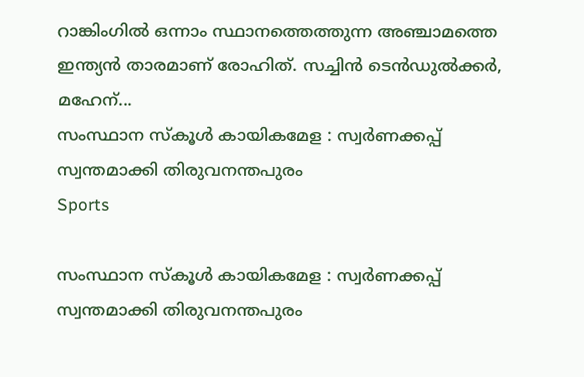റാങ്കിംഗില്‍ ഒന്നാം സ്ഥാനത്തെത്തുന്ന അഞ്ചാമത്തെ ഇന്ത്യൻ താരമാണ് രോഹിത്. സച്ചിന്‍ ടെന്‍ഡുല്‍ക്കര്‍, മഹേന്...
സംസ്ഥാന സ്കൂൾ കായികമേള : സ്വർണക്കപ്പ് സ്വന്തമാക്കി തിരുവനന്തപുരം
Sports

സംസ്ഥാന സ്കൂൾ കായികമേള : സ്വർണക്കപ്പ് സ്വന്തമാക്കി തിരുവനന്തപുരം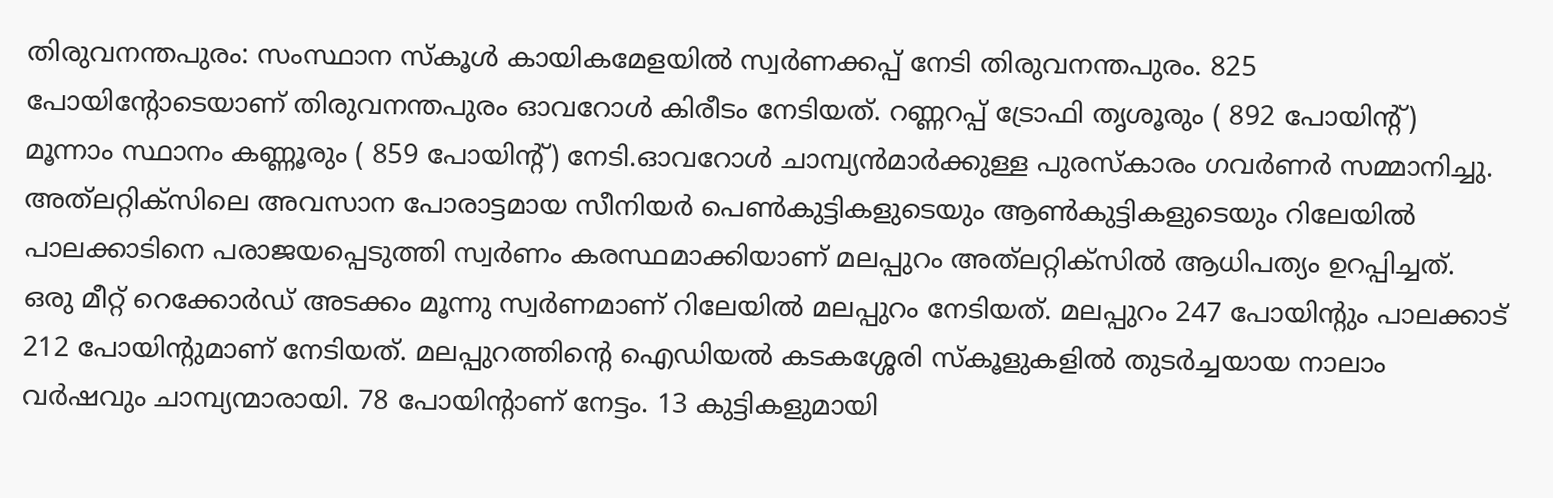തിരുവനന്തപുരം: സംസ്ഥാന സ്കൂൾ കായികമേളയിൽ സ്വർണക്കപ്പ് നേടി തിരുവനന്തപുരം. 825 പോയിന്റോടെയാണ് തിരുവനന്തപുരം ഓവറോൾ കിരീടം നേടിയത്. റണ്ണറപ്പ് ട്രോഫി തൃശൂരും ( 892 പോയിന്റ്) മൂന്നാം സ്ഥാനം കണ്ണൂരും ( 859 പോയിന്റ്) നേടി.ഓവറോൾ ചാമ്പ്യൻമാർക്കുള്ള പുരസ്‌കാരം ഗവർണർ സമ്മാനിച്ചു. അത്‌ലറ്റിക്‌സിലെ അവസാന പോരാട്ടമായ സീനിയര്‍ പെണ്‍കുട്ടികളുടെയും ആണ്‍കുട്ടികളുടെയും റിലേയില്‍ പാലക്കാടിനെ പരാജയപ്പെടുത്തി സ്വര്‍ണം കരസ്ഥമാക്കിയാണ് മലപ്പുറം അത്‌ലറ്റിക്‌സില്‍ ആധിപത്യം ഉറപ്പിച്ചത്. ഒരു മീറ്റ് റെക്കോർഡ് അടക്കം മൂന്നു സ്വർണമാണ് റിലേയിൽ മലപ്പുറം നേടിയത്. മലപ്പുറം 247 പോയിന്റും പാലക്കാട് 212 പോയിന്റുമാണ് നേടിയത്. മലപ്പുറത്തിന്റെ ഐഡിയൽ കടകശ്ശേരി സ്കൂളുകളിൽ തുടർച്ചയായ നാലാം വർഷവും ചാമ്പ്യന്മാരായി. 78 പോയിന്റാണ് നേട്ടം. 13 കുട്ടികളുമായി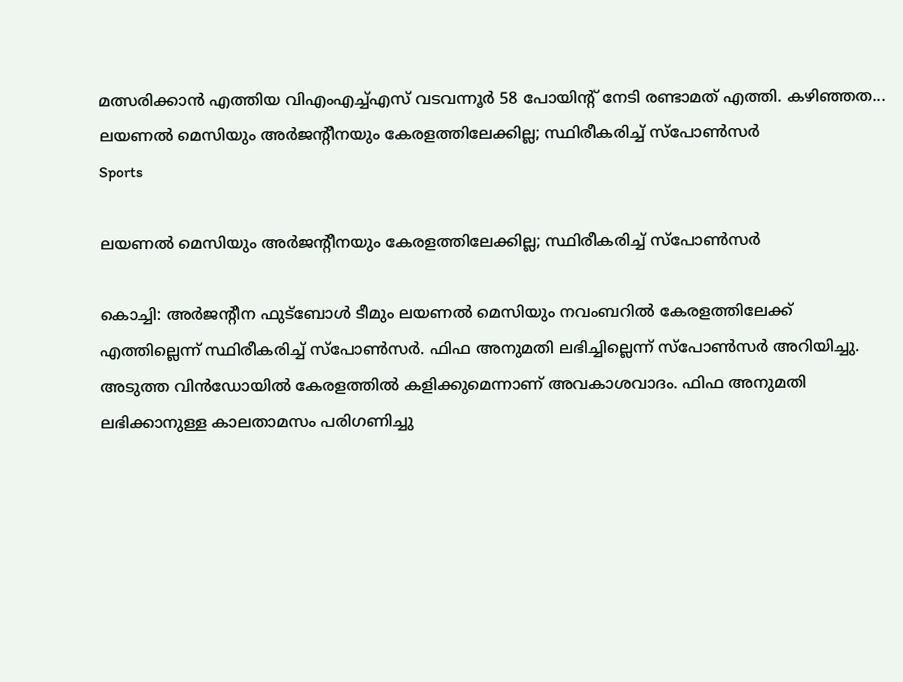മത്സരിക്കാൻ എത്തിയ വിഎംഎച്ച്എസ് വടവന്നൂർ 58 പോയിന്റ് നേടി രണ്ടാമത് എത്തി. കഴിഞ്ഞത...
ലയണൽ മെസിയും അർജന്റീനയും കേരളത്തിലേക്കില്ല; സ്ഥിരീകരിച്ച് സ്പോൺസര്‍
Sports

ലയണൽ മെസിയും അർജന്റീനയും കേരളത്തിലേക്കില്ല; സ്ഥിരീകരിച്ച് സ്പോൺസര്‍

കൊച്ചി: അര്‍ജന്‍റീന ഫുട്ബോള്‍ ടീമും ലയണല്‍ മെസിയും നവംബറിൽ കേരളത്തിലേക്ക് എത്തില്ലെന്ന് സ്ഥിരീകരിച്ച് സ്പോൺസർ. ഫിഫ അനുമതി ലഭിച്ചില്ലെന്ന് സ്പോൺസർ അറിയിച്ചു. അടുത്ത വിൻഡോയിൽ കേരളത്തിൽ കളിക്കുമെന്നാണ് അവകാശവാദം. ഫിഫ അനുമതി ലഭിക്കാനുള്ള കാലതാമസം പരിഗണിച്ചു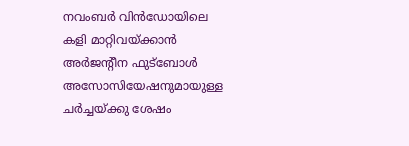നവംബര്‍ വിന്‍ഡോയിലെ കളി മാറ്റിവയ്ക്കാന്‍ അര്‍ജന്റീന ഫുട്‌ബോള്‍ അസോസിയേഷനുമായുള്ള ചര്‍ച്ചയ്ക്കു ശേഷം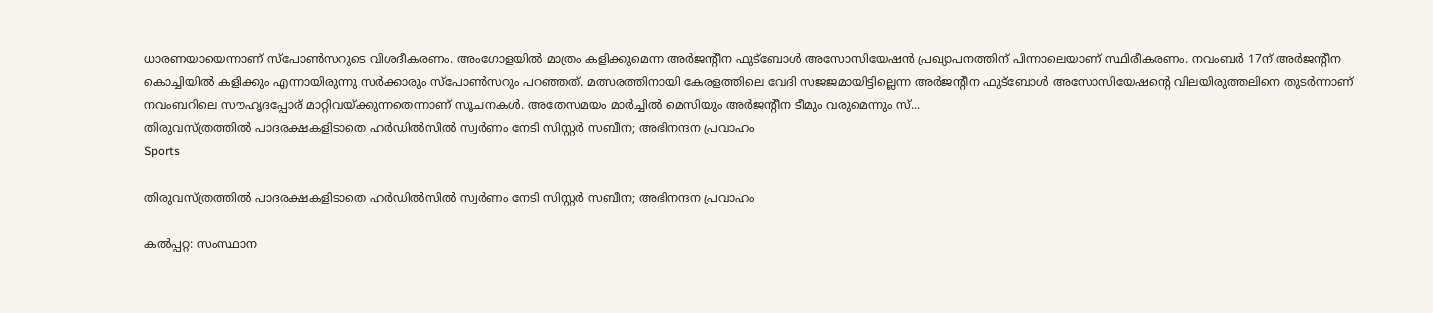ധാരണയായെന്നാണ് സ്‌പോണ്‍സറുടെ വിശദീകരണം. അംഗോളയിൽ മാത്രം കളിക്കുമെന്ന അർജൻ്റീന ഫുട്ബോൾ അസോസിയേഷൻ പ്രഖ്യാപനത്തിന് പിന്നാലെയാണ് സ്ഥിരീകരണം. നവംബർ 17ന് അർജന്റീന കൊച്ചിയിൽ കളിക്കും എന്നായിരുന്നു സർക്കാരും സ്പോൺസറും പറഞ്ഞത്. മത്സരത്തിനായി കേരളത്തിലെ വേദി സജജമായിട്ടില്ലെന്ന അര്‍ജന്റീന ഫുട്ബോള്‍ അസോസിയേഷന്റെ വിലയിരുത്തലിനെ തുടര്‍ന്നാണ് നവംബറിലെ സൗഹൃദപ്പോര് മാറ്റിവയ്ക്കുന്നതെന്നാണ് സൂചനകള്‍. അതേസമയം മാര്‍ച്ചില്‍ മെസിയും അര്‍ജന്റീന ടീമും വരുമെന്നും സ്...
തിരുവസ്ത്രത്തിൽ പാദരക്ഷകളിടാതെ ഹര്‍ഡില്‍സില്‍ സ്വര്‍ണം നേടി സിസ്റ്റർ സബീന; അഭിനന്ദന പ്രവാഹം
Sports

തിരുവസ്ത്രത്തിൽ പാദരക്ഷകളിടാതെ ഹര്‍ഡില്‍സില്‍ സ്വര്‍ണം നേടി സിസ്റ്റർ സബീന; അഭിനന്ദന പ്രവാഹം

കല്‍പ്പറ്റ: സംസ്ഥാന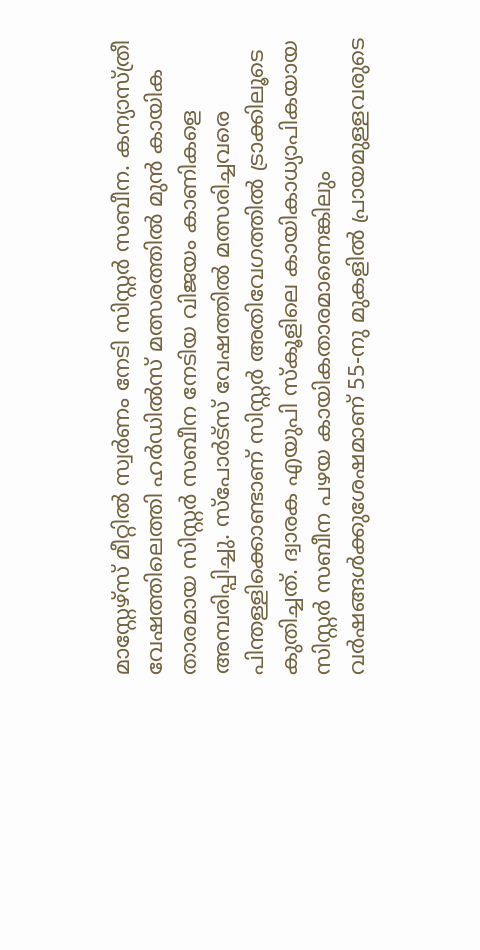മാസ്റ്റേഴ്സ് മീറ്റില്‍ സ്വര്‍ണം നേടി സിസ്റ്റര്‍ സബീന. കന്യാസ്ത്രീ വേഷത്തിലെത്തി ഹര്‍ഡില്‍സ് മത്സരത്തില്‍ മുന്‍ കായിക താരമായ സിസ്റ്റര്‍ സബീന നേടിയ വിജയം കാണികളെ അമ്പരിപ്പിച്ചു. സ്പോര്‍ട്സ് വേഷത്തില്‍ മത്സരിച്ചവരെ പിന്തള്ളിക്കൊണ്ടാണ് സിസ്റ്റര്‍ അതിവേഗത്തില്‍ ട്രാക്കിലൂടെ കുതിച്ചത്. ദ്വാരക എയുപി സ്‌കൂളിലെ കായികാധ്യാപികയായ സിസ്റ്റര്‍ സബീന പഴയ കായികതാരമാണെങ്കിലും വര്‍ഷങ്ങള്‍ക്കുശേഷമാണ് 55-നു മുകളില്‍ പ്രായമുള്ളവരുടെ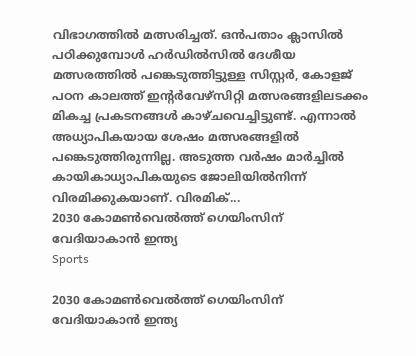വിഭാഗത്തിൽ മത്സരിച്ചത്. ഒന്‍പതാം ക്ലാസില്‍ പഠിക്കുമ്പോള്‍ ഹര്‍ഡില്‍സില്‍ ദേശീയ മത്സരത്തില്‍ പങ്കെടുത്തിട്ടുള്ള സിസ്റ്റര്‍, കോളജ് പഠന കാലത്ത് ഇന്റര്‍വേഴ്സിറ്റി മത്സരങ്ങളിലടക്കം മികച്ച പ്രകടനങ്ങള്‍ കാഴ്ചവെച്ചിട്ടുണ്ട്. എന്നാല്‍ അധ്യാപികയായ ശേഷം മത്സരങ്ങളില്‍ പങ്കെടുത്തിരുന്നില്ല. അടുത്ത വര്‍ഷം മാര്‍ച്ചില്‍ കായികാധ്യാപികയുടെ ജോലിയില്‍നിന്ന് വിരമിക്കുകയാണ്. വിരമിക്...
2030 കോമൺവെൽത്ത് ഗെയിംസിന് വേദിയാകാൻ ഇന്ത്യ
Sports

2030 കോമൺവെൽത്ത് ഗെയിംസിന് വേദിയാകാൻ ഇന്ത്യ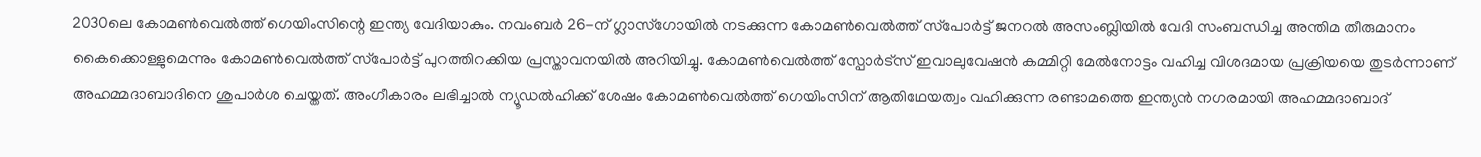2030ലെ കോമണ്‍വെല്‍ത്ത് ഗെയിംസിന്റെ ഇന്ത്യ വേദിയാകും. നവംബര്‍ 26-ന് ഗ്ലാസ്‌ഗോയില്‍ നടക്കുന്ന കോമണ്‍വെല്‍ത്ത് സ്‌പോര്‍ട്ട് ജനറല്‍ അസംബ്ലിയില്‍ വേദി സംബന്ധിച്ച അന്തിമ തീരുമാനം കൈക്കൊള്ളുമെന്നും കോമണ്‍വെല്‍ത്ത് സ്‌പോര്‍ട്ട് പുറത്തിറക്കിയ പ്രസ്താവനയില്‍ അറിയിച്ചു. കോമണ്‍വെല്‍ത്ത് സ്പോര്‍ട്സ് ഇവാലുവേഷന്‍ കമ്മിറ്റി മേല്‍നോട്ടം വഹിച്ച വിശദമായ പ്രക്രിയയെ തുടര്‍ന്നാണ് അഹമ്മദാബാദിനെ ശുപാര്‍ശ ചെയ്തത്. അംഗീകാരം ലഭിച്ചാല്‍ ന്യൂഡല്‍ഹിക്ക് ശേഷം കോമണ്‍വെല്‍ത്ത് ഗെയിംസിന് ആതിഥേയത്വം വഹിക്കുന്ന രണ്ടാമത്തെ ഇന്ത്യന്‍ നഗരമായി അഹമ്മദാബാദ്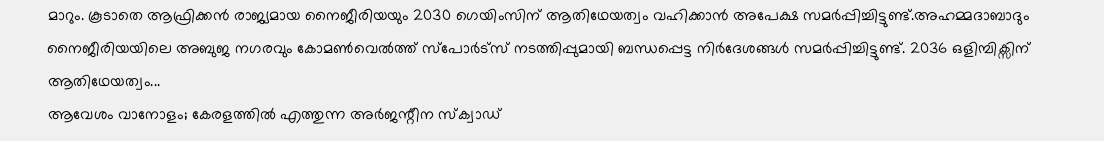മാറും. കൂടാതെ ആഫ്രിക്കന്‍ രാജ്യമായ നൈജീരിയയും 2030 ഗെയിംസിന് ആതിഥേയത്വം വഹിക്കാന്‍ അപേക്ഷ സമര്‍പ്പിച്ചിട്ടുണ്ട്.അഹമ്മദാബാദും നൈജീരിയയിലെ അബുജ നഗരവും കോമണ്‍വെല്‍ത്ത് സ്‌പോര്‍ട്‌സ് നടത്തിപ്പുമായി ബന്ധപ്പെട്ട നിര്‍ദേശങ്ങള്‍ സമര്‍പ്പിച്ചിട്ടുണ്ട്. 2036 ഒളിമ്പിക്സിന് ആതിഥേയത്വം...
ആവേശം വാനോളം; കേരളത്തിൽ എത്തുന്ന അർജന്റീന സ്‌ക്വാഡ്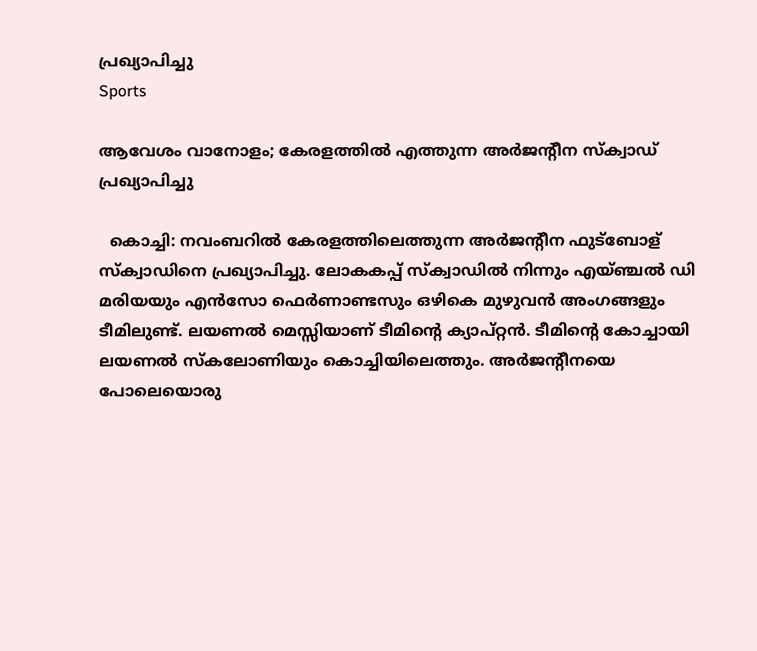പ്രഖ്യാപിച്ചു
Sports

ആവേശം വാനോളം; കേരളത്തിൽ എത്തുന്ന അർജന്റീന സ്‌ക്വാഡ് പ്രഖ്യാപിച്ചു

  കൊച്ചി: നവംബറിൽ കേരളത്തിലെത്തുന്ന അർജന്റീന ഫുട്ബോള് സ്‌ക്വാഡിനെ പ്രഖ്യാപിച്ചു. ലോകകപ്പ് സ്‌ക്വാഡിൽ നിന്നും എയ്ഞ്ചൽ ഡി മരിയയും എൻസോ ഫെർണാണ്ടസും ഒഴികെ മുഴുവൻ അംഗങ്ങളും ടീമിലുണ്ട്. ലയണൽ മെസ്സിയാണ് ടീമിന്റെ ക്യാപ്റ്റൻ. ടീമിന്റെ കോച്ചായി ലയണൽ സ്‌കലോണിയും കൊച്ചിയിലെത്തും. അർജന്റീനയെ പോലെയൊരു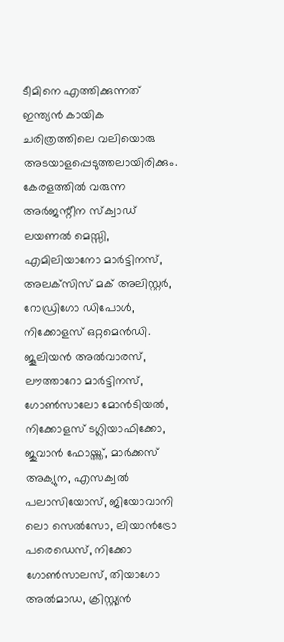ടീമിനെ എത്തിക്കുന്നത് ഇന്ത്യൻ കായിക ചരിത്രത്തിലെ വലിയൊരു അടയാളപ്പെടുത്തലായിരിക്കും. കേരളത്തിൽ വരുന്ന അർജന്റീന സ്‌ക്വാഡ് ലയണൽ മെസ്സി, എമിലിയാനോ മാർട്ടിനസ്, അലക്‌സിസ് മക് അലിസ്റ്റർ, റോഡ്രിഗോ ഡിപോൾ, നിക്കോളസ് ഒറ്റമെൻഡി. ജൂലിയൻ അൽവാരസ്, ലൗത്താറോ മാർട്ടിനസ്, ഗോൺസാലോ മോൻടിയൽ, നിക്കോളസ് ടഗ്ലിയാഫിക്കോ, ജുവാൻ ഫോയ്ത്ത്, മാർക്കസ് അക്യുന, എസക്വൽ പലാസിയോസ്, ജിയോവാനി ലൊ സെൽസോ, ലിയാൻട്രോ പരെഡെസ്, നിക്കോ ഗോൺസാലസ്, തിയാഗോ അൽമാഡ, ക്രിസ്റ്റ്യൻ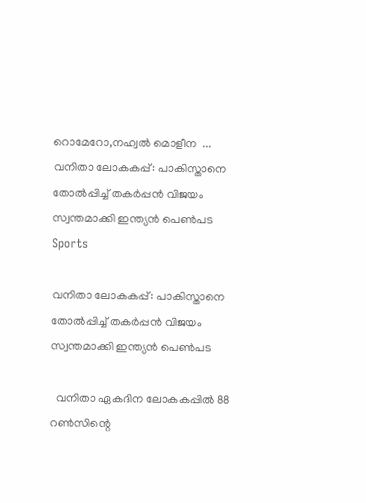റൊമേറോ,നഹ്വല്‍ മൊളീന  ...
വനിതാ ലോകകപ്പ്: പാകിസ്താനെ തോൽപ്പിച്ച് തകർപ്പൻ വിജയം സ്വന്തമാക്കി ഇന്ത്യന്‍ പെണ്‍പട
Sports

വനിതാ ലോകകപ്പ്: പാകിസ്താനെ തോൽപ്പിച്ച് തകർപ്പൻ വിജയം സ്വന്തമാക്കി ഇന്ത്യന്‍ പെണ്‍പട

  വനിതാ ഏകദിന ലോകകപ്പിൽ 88 റൺസിന്റെ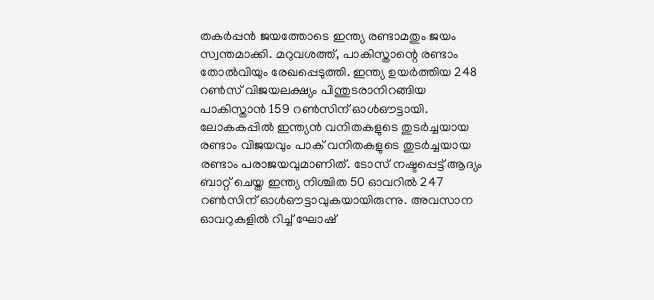തകർപ്പൻ ജയത്തോടെ ഇന്ത്യ രണ്ടാമതും ജയം സ്വന്തമാക്കി. മറുവശത്ത്, പാകിസ്താന്റെ രണ്ടാം തോൽവിയും രേഖപ്പെടുത്തി. ഇന്ത്യ ഉയര്‍ത്തിയ 248 റണ്‍സ് വിജയലക്ഷ്യം പിന്തുടരാനിറങ്ങിയ പാകിസ്താന്‍ 159 റണ്‍സിന് ഓള്‍ഔട്ടായി. ലോകകപ്പില്‍ ഇന്ത്യന്‍ വനിതകളുടെ തുടര്‍ച്ചയായ രണ്ടാം വിജയവും പാക് വനിതകളുടെ തുടര്‍ച്ചയായ രണ്ടാം പരാജയവുമാണിത്. ടോസ് നഷ്ടപ്പെട്ട് ആദ്യം ബാറ്റ് ചെയ്ത ഇന്ത്യ നിശ്ചിത 50 ഓവറിൽ‌ 247 റൺസിന് ഓൾ‌ഔട്ടാവുകയായിരുന്നു. അവസാന ഓവറുകളിൽ റിച്ച് ഘോഷ്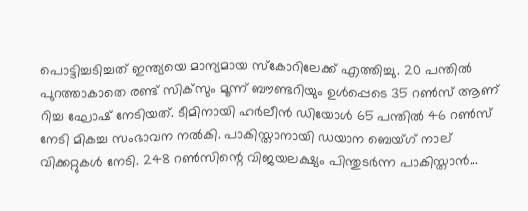പൊട്ടിച്ചടിച്ചത് ഇന്ത്യയെ മാന്യമായ സ്കോറിലേക്ക് എത്തിച്ചു. 20 പന്തിൽ പുറത്താകാതെ രണ്ട് സിക്‌സും മൂന്ന് ബൗണ്ടറിയും ഉൾപ്പെടെ 35 റൺസ് ആണ് റിച്ച ഘോഷ് നേടിയത്. ടീമിനായി ഹർലീൻ ഡിയോൾ 65 പന്തിൽ 46 റൺസ് നേടി മികച്ച സംഭാവന നൽകി. പാകിസ്താനായി ഡയാന ബെയ്ഗ് നാല് വിക്കറ്റുകൾ നേടി. 248 റൺസിന്റെ വിജയലക്ഷ്യം പിന്തുടർന്ന പാകിസ്താൻ...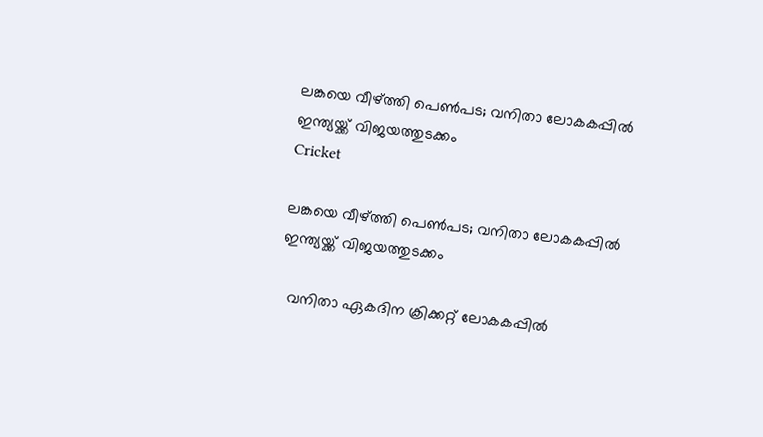ലങ്കയെ വീഴ്ത്തി പെൺപട; വനിതാ ലോകകപ്പില്‍ ഇന്ത്യയ്ക്ക് വിജയത്തുടക്കം
Cricket

ലങ്കയെ വീഴ്ത്തി പെൺപട; വനിതാ ലോകകപ്പില്‍ ഇന്ത്യയ്ക്ക് വിജയത്തുടക്കം

  വനിതാ ഏകദിന ക്രിക്കറ്റ് ലോകകപ്പിൽ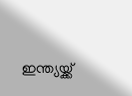ഇന്ത്യയ്ക്ക്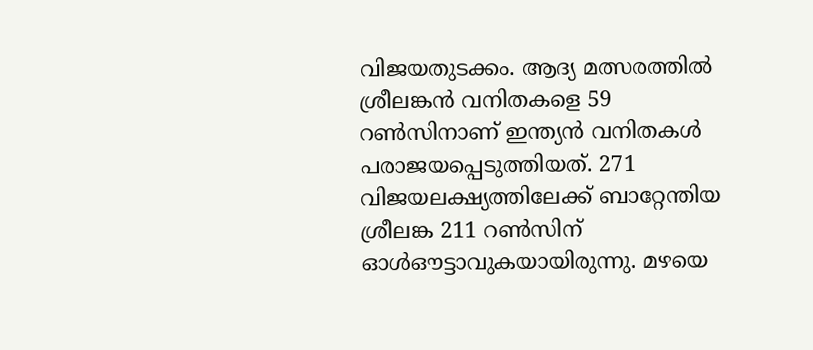വിജയതുടക്കം. ആദ്യ മത്സരത്തിൽ‌ ശ്രീലങ്കൻ വനിതകളെ 59 റൺസിനാണ് ഇന്ത്യൻ വനിതകൾ പരാജയപ്പെടുത്തിയത്. 271 വിജയലക്ഷ്യത്തിലേക്ക് ബാറ്റേന്തിയ ശ്രീലങ്ക 211 റണ്‍സിന് ഓൾഔട്ടാവുകയായിരുന്നു. മഴയെ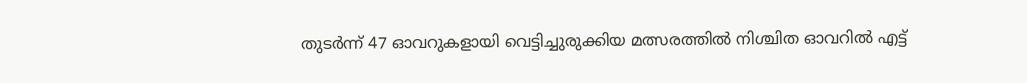തുടർന്ന് 47 ഓ‍വറുകളായി വെട്ടിച്ചുരുക്കിയ മത്സരത്തിൽ നിശ്ചിത ഓ‍വറിൽ എട്ട്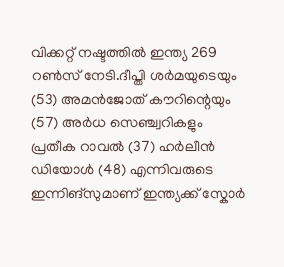വിക്കറ്റ് നഷ്ടത്തിൽ ഇന്ത്യ 269 റൺസ് നേടി.ദീപ്തി ശർമയുടെയും (53) അമൻജോത് കൗറിന്റെയും (57) അർധ സെഞ്ച്വറികളും പ്രതീക റാവൽ (37) ഹർലീൻ ഡിയോൾ (48) എന്നിവരുടെ ഇന്നിങ്സുമാണ് ഇന്ത്യക്ക് സ്കോർ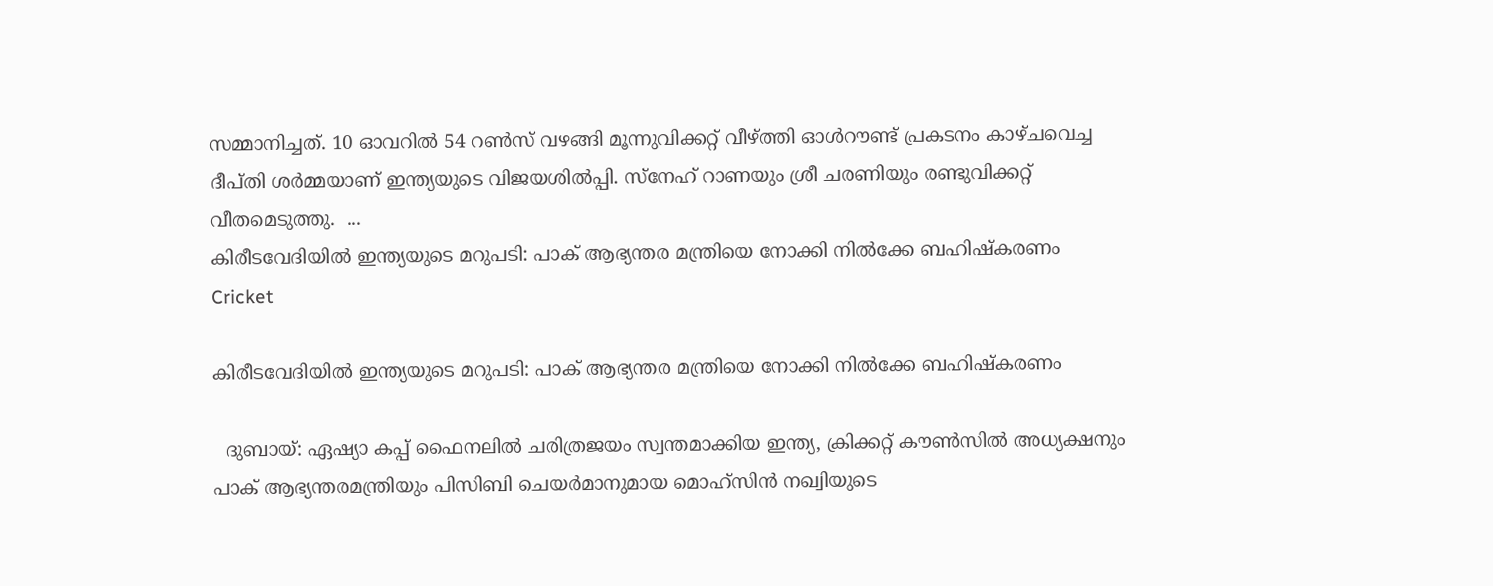സമ്മാനിച്ചത്. 10 ഓവറില്‍ 54 റണ്‍സ് വഴങ്ങി മൂന്നുവിക്കറ്റ് വീഴ്ത്തി ഓള്‍റൗണ്ട് പ്രകടനം കാഴ്ചവെച്ച ദീപ്തി ശര്‍മ്മയാണ് ഇന്ത്യയുടെ വിജയശില്‍പ്പി. സ്നേഹ് റാണയും ശ്രീ ചരണിയും രണ്ടുവിക്കറ്റ് വീതമെടുത്തു.  ...
കിരീടവേദിയിൽ ഇന്ത്യയുടെ മറുപടി: പാക് ആഭ്യന്തര മന്ത്രിയെ നോക്കി നിൽക്കേ ബഹിഷ്‌കരണം
Cricket

കിരീടവേദിയിൽ ഇന്ത്യയുടെ മറുപടി: പാക് ആഭ്യന്തര മന്ത്രിയെ നോക്കി നിൽക്കേ ബഹിഷ്‌കരണം

  ദുബായ്: ഏഷ്യാ കപ്പ് ഫൈനലിൽ ചരിത്രജയം സ്വന്തമാക്കിയ ഇന്ത്യ, ക്രിക്കറ്റ് കൗൺസിൽ അധ്യക്ഷനും പാക് ആഭ്യന്തരമന്ത്രിയും പിസിബി ചെയർമാനുമായ മൊഹ്‌സിൻ നഖ്വിയുടെ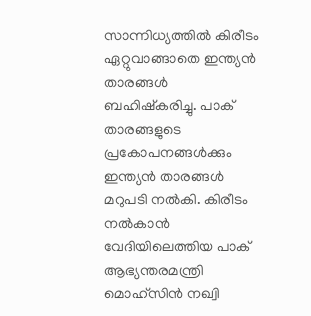സാന്നിധ്യത്തിൽ കിരീടം ഏറ്റുവാങ്ങാതെ ഇന്ത്യൻ താരങ്ങൾ ബഹിഷ്‌കരിച്ചു. പാക് താരങ്ങളുടെ പ്രകോപനങ്ങള്‍ക്കും ഇന്ത്യന്‍ താരങ്ങള്‍ മറുപടി നല്‍കി. കിരീടം നല്‍കാന്‍ വേദിയിലെത്തിയ പാക് ആഭ്യന്തരമന്ത്രി മൊഹ്‌സിന്‍ നഖ്വി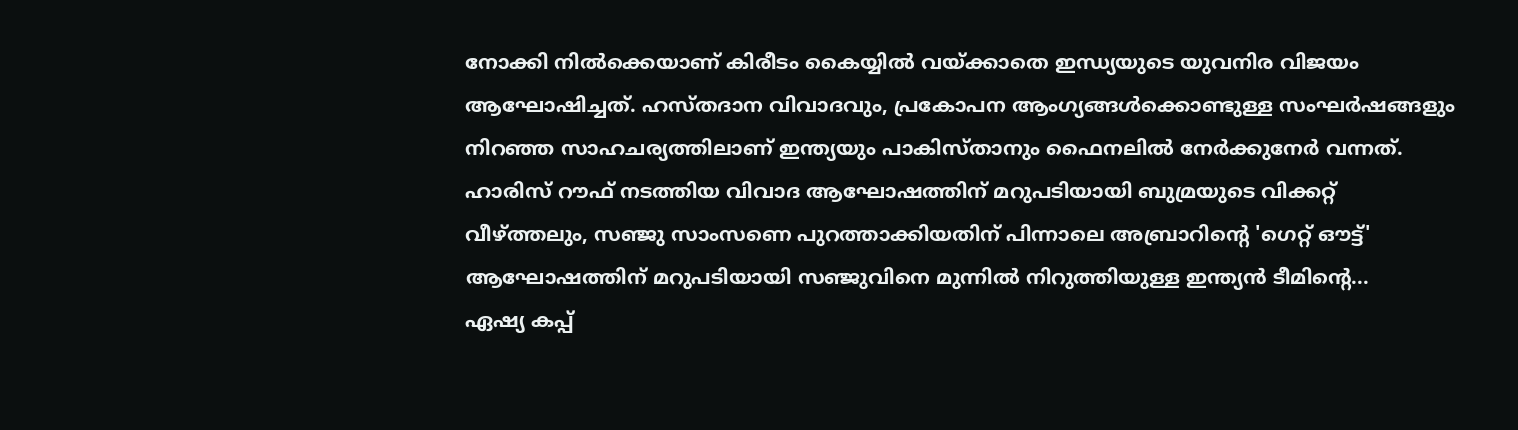നോക്കി നില്‍ക്കെയാണ് കിരീടം കൈയ്യില്‍ വയ്ക്കാതെ ഇന്ധ്യയുടെ യുവനിര വിജയം ആഘോഷിച്ചത്. ഹസ്തദാന വിവാദവും, പ്രകോപന ആംഗ്യങ്ങൾക്കൊണ്ടുള്ള സംഘർഷങ്ങളും നിറഞ്ഞ സാഹചര്യത്തിലാണ് ഇന്ത്യയും പാകിസ്താനും ഫൈനലിൽ നേർക്കുനേർ വന്നത്. ഹാരിസ് റൗഫ് നടത്തിയ വിവാദ ആഘോഷത്തിന് മറുപടിയായി ബുമ്രയുടെ വിക്കറ്റ് വീഴ്ത്തലും, സഞ്ജു സാംസണെ പുറത്താക്കിയതിന് പിന്നാലെ അബ്രാറിന്റെ 'ഗെറ്റ് ഔട്ട്' ആഘോഷത്തിന് മറുപടിയായി സഞ്ജുവിനെ മുന്നിൽ നിറുത്തിയുള്ള ഇന്ത്യൻ ടീമിന്റെ...
ഏഷ്യ കപ്പ്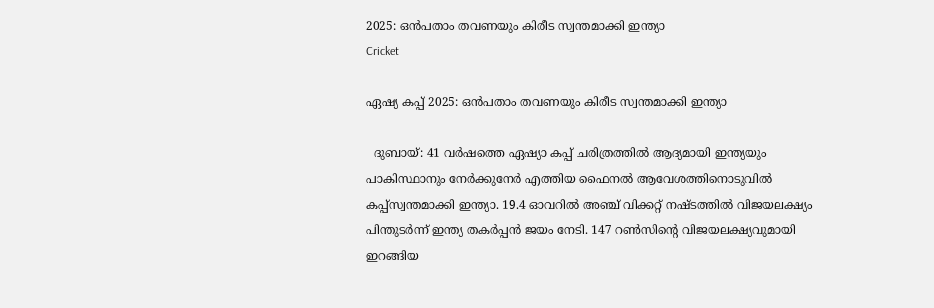2025: ഒൻപതാം തവണയും കിരീട സ്വന്തമാക്കി ഇന്ത്യാ
Cricket

ഏഷ്യ കപ്പ് 2025: ഒൻപതാം തവണയും കിരീട സ്വന്തമാക്കി ഇന്ത്യാ

  ദുബായ്: 41 വർഷത്തെ ഏഷ്യാ കപ്പ് ചരിത്രത്തിൽ ആദ്യമായി ഇന്ത്യയും പാകിസ്ഥാനും നേർക്കുനേർ എത്തിയ ഫൈനൽ ആവേശത്തിനൊടുവിൽ കപ്പ്സ്വന്തമാക്കി ഇന്ത്യാ. 19.4 ഓവറിൽ അഞ്ച് വിക്കറ്റ് നഷ്ടത്തിൽ വിജയലക്ഷ്യം പിന്തുടർന്ന് ഇന്ത്യ തകർപ്പൻ ജയം നേടി. 147 റൺസിൻ്റെ വിജയലക്ഷ്യവുമായി ഇറങ്ങിയ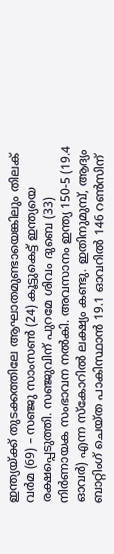ഇന്ത്യയ്ക്ക് തുടക്കത്തിലേ ആഘാതമുണ്ടായെങ്കിലും തിലക് വർമ (69) – സഞ്ജു സാംസൺ (24) കൂട്ടുകെട്ട് ഇന്ത്യയെ രക്ഷപ്പെടുത്തി. സഞ്ജുവിന് പുറമേ ശിവം ദുബെ (33) നിർണായക സംഭാവന നൽകി. അവസാനം ഇന്ത്യ 150-5 (19.4 ഓവർ) എന്ന സ്കോറിൽ ലക്ഷ്യം കണ്ടു. ഇതിനുമുമ്പ്, ആദ്യം ബാറ്റിംഗ് ചെയ്ത പാകിസ്ഥാൻ 19.1 ഓവറിൽ 146 റൺസിന്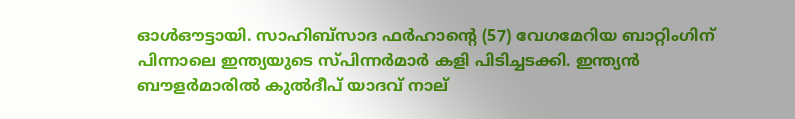ഓൾഔട്ടായി. സാഹിബ്സാദ ഫർഹാന്റെ (57) വേഗമേറിയ ബാറ്റിംഗിന് പിന്നാലെ ഇന്ത്യയുടെ സ്പിന്നർമാർ കളി പിടിച്ചടക്കി. ഇന്ത്യൻ ബൗളർമാരിൽ കുൽദീപ് യാദവ് നാല്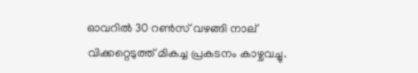ഓവറിൽ 30 റൺസ് വഴങ്ങി നാല് വിക്കറ്റെടുത്ത് മികച്ച പ്രകടനം കാഴ്ചവച്ചു.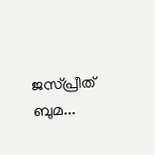ജസ്പ്രീത് ബുമ...